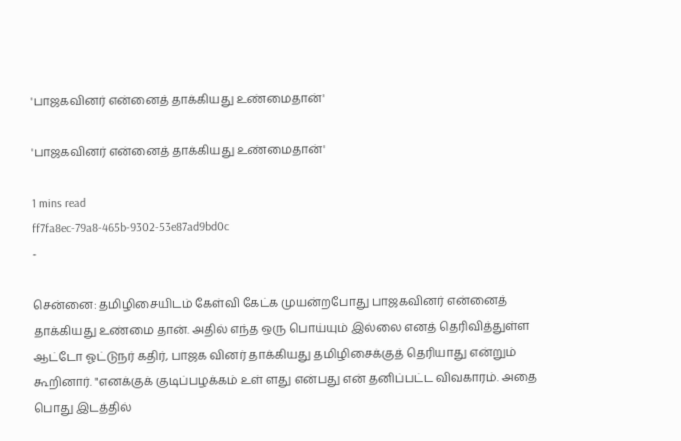'பாஜகவினர் என்னைத் தாக்கியது உண்மைதான்'

'பாஜகவினர் என்னைத் தாக்கியது உண்மைதான்'

1 mins read
ff7fa8ec-79a8-465b-9302-53e87ad9bd0c
-

சென்னை: தமிழிசையிடம் கேள்வி கேட்க முயன்றபோது பாஜகவினர் என்னைத் தாக்கியது உண்மை தான். அதில் எந்த ஒரு பொய்யும் இல்லை எனத் தெரிவித்துள்ள ஆட்டோ ஓட்டுநர் கதிர், பாஜக வினர் தாக்கியது தமிழிசைக்குத் தெரியாது என்றும் கூறினார். "எனக்குக் குடிப்பழக்கம் உள் ளது என்பது என் தனிப்பட்ட விவகாரம். அதை பொது இடத்தில்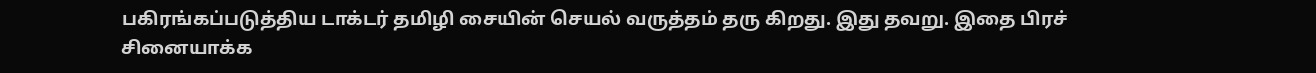பகிரங்கப்படுத்திய டாக்டர் தமிழி சையின் செயல் வருத்தம் தரு கிறது. இது தவறு. இதை பிரச் சினையாக்க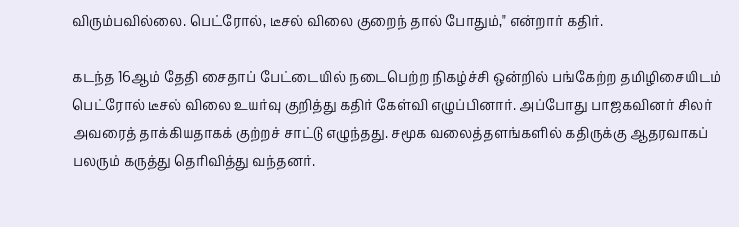விரும்பவில்லை. பெட்ரோல், டீசல் விலை குறைந் தால் போதும்," என்றார் கதிர்.

கடந்த 16ஆம் தேதி சைதாப் பேட்டையில் நடைபெற்ற நிகழ்ச்சி ஒன்றில் பங்கேற்ற தமிழிசையிடம் பெட்ரோல் டீசல் விலை உயர்வு குறித்து கதிர் கேள்வி எழுப்பினார். அப்போது பாஜகவினர் சிலர் அவரைத் தாக்கியதாகக் குற்றச் சாட்டு எழுந்தது. சமூக வலைத்தளங்களில் கதிருக்கு ஆதரவாகப் பலரும் கருத்து தெரிவித்து வந்தனர்.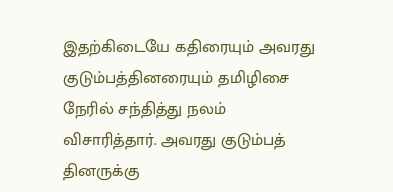இதற்கிடையே கதிரையும் அவரது குடும்பத்தினரையும் தமிழிசை நேரில் சந்தித்து நலம் விசாரித்தார். அவரது குடும்பத் தினருக்கு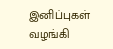இனிப்புகள் வழங்கி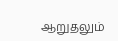ஆறுதலும்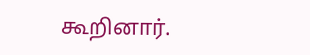கூறினார்.